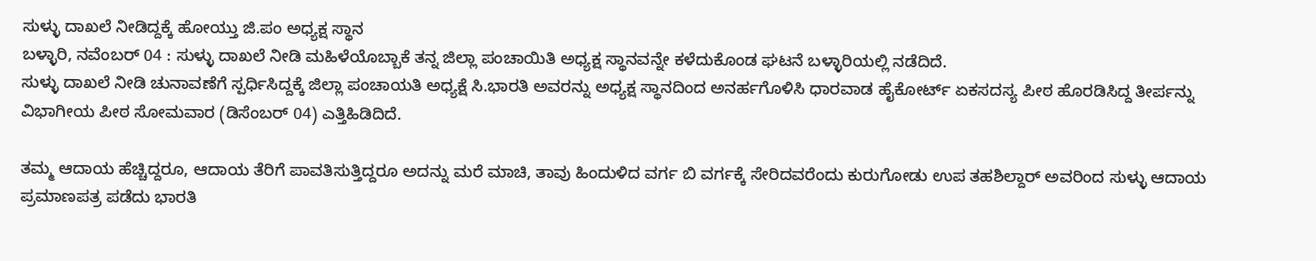ಸುಳ್ಳು ದಾಖಲೆ ನೀಡಿದ್ದಕ್ಕೆ ಹೋಯ್ತು ಜಿ.ಪಂ ಅಧ್ಯಕ್ಷ ಸ್ಥಾನ
ಬಳ್ಳಾರಿ, ನವೆಂಬರ್ 04 : ಸುಳ್ಳು ದಾಖಲೆ ನೀಡಿ ಮಹಿಳೆಯೊಬ್ಬಾಕೆ ತನ್ನ ಜಿಲ್ಲಾ ಪಂಚಾಯಿತಿ ಅಧ್ಯಕ್ಷ ಸ್ಥಾನವನ್ನೇ ಕಳೆದುಕೊಂಡ ಘಟನೆ ಬಳ್ಳಾರಿಯಲ್ಲಿ ನಡೆದಿದೆ.
ಸುಳ್ಳು ದಾಖಲೆ ನೀಡಿ ಚುನಾವಣೆಗೆ ಸ್ಪರ್ಧಿಸಿದ್ದಕ್ಕೆ ಜಿಲ್ಲಾ ಪಂಚಾಯತಿ ಅಧ್ಯಕ್ಷೆ ಸಿ.ಭಾರತಿ ಅವರನ್ನು ಅಧ್ಯಕ್ಷ ಸ್ಥಾನದಿಂದ ಅನರ್ಹಗೊಳಿಸಿ ಧಾರವಾಡ ಹೈಕೋರ್ಟ್ ಏಕಸದಸ್ಯ ಪೀಠ ಹೊರಡಿಸಿದ್ದ ತೀರ್ಪನ್ನು ವಿಭಾಗೀಯ ಪೀಠ ಸೋಮವಾರ (ಡಿಸೆಂಬರ್ 04) ಎತ್ತಿಹಿಡಿದಿದೆ.

ತಮ್ಮ ಆದಾಯ ಹೆಚ್ಚಿದ್ದರೂ, ಆದಾಯ ತೆರಿಗೆ ಪಾವತಿಸುತ್ತಿದ್ದರೂ ಅದನ್ನು ಮರೆ ಮಾಚಿ, ತಾವು ಹಿಂದುಳಿದ ವರ್ಗ ಬಿ ವರ್ಗಕ್ಕೆ ಸೇರಿದವರೆಂದು ಕುರುಗೋಡು ಉಪ ತಹಶಿಲ್ದಾರ್ ಅವರಿಂದ ಸುಳ್ಳು ಆದಾಯ ಪ್ರಮಾಣಪತ್ರ ಪಡೆದು ಭಾರತಿ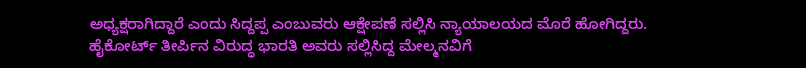ಅಧ್ಯಕ್ಷರಾಗಿದ್ದಾರೆ ಎಂದು ಸಿದ್ದಪ್ಪ ಎಂಬುವರು ಆಕ್ಷೇಪಣೆ ಸಲ್ಲಿಸಿ ನ್ಯಾಯಾಲಯದ ಮೊರೆ ಹೋಗಿದ್ದರು.
ಹೈಕೋರ್ಟ್ ತೀರ್ಪಿನ ವಿರುದ್ಧ ಭಾರತಿ ಅವರು ಸಲ್ಲಿಸಿದ್ದ ಮೇಲ್ಮನವಿಗೆ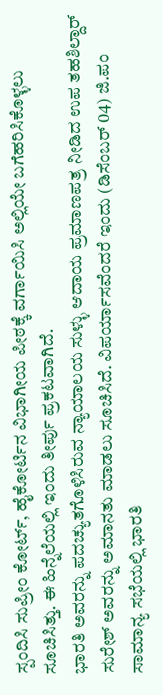ಸ್ಪಂದಿಸಿ ಸುಪ್ರೀಂ ಕೋರ್ಟ್, ಹೈಕೋರ್ಟಿನ ವಿಭಾಗೀಯ ಪೀಠಕ್ಕೆ ವರ್ಗಾಯಿಸಿ ಅಲ್ಲಿಯೇ ಬಗೆಹರಿಸಿಕೊಳ್ಳಲು ಸೂಚಿಸಿತ್ತು. ಈ ಹಿನ್ನೆಲೆಯಲ್ಲಿ ಇಂದು ತೀರ್ಪು ಪ್ರಕಟವಾಗಿದೆ.
ಭಾರತಿ ಅವರನ್ನು ಪದಚ್ಯುತಗೊಳಿಸಿರುವ ನ್ಯಾಯಾಲಯ ಸುಳ್ಳು ಆದಾಯ ಪ್ರಮಾಣಪತ್ರ ನೀಡಿದ ಉಪ ತಹಶಿಲ್ದಾರ್ ಸುರೇಶ್ ಅವರನ್ನು ಅಮಾನತು ಮಾಡಲು ಸೂಚಿಸಿದೆ. ವಿಪರ್ಯಾಸವೆಂದರೆ ಇಂದು (ಡಿಸೆಂಬರ್ 04) ಜಿ.ಪಂ ಸಾಮಾನ್ಯ ಸಭೆಯಲ್ಲಿ ಭಾರತಿ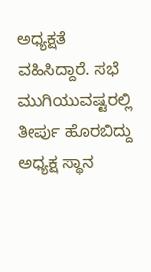ಅಧ್ಯಕ್ಷತೆ ವಹಿಸಿದ್ದಾರೆ. ಸಭೆ ಮುಗಿಯುವಷ್ಟರಲ್ಲಿ ತೀರ್ಪು ಹೊರಬಿದ್ದು ಅಧ್ಯಕ್ಷ ಸ್ಥಾನ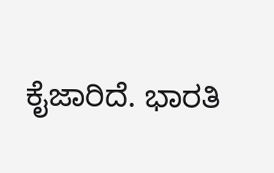ಕೈಜಾರಿದೆ. ಭಾರತಿ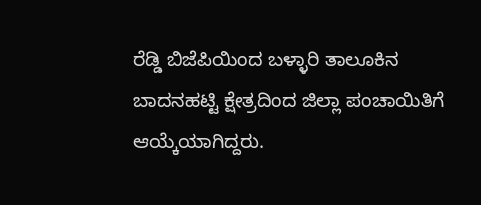ರೆಡ್ಡಿ ಬಿಜೆಪಿಯಿಂದ ಬಳ್ಳಾರಿ ತಾಲೂಕಿನ ಬಾದನಹಟ್ಟಿ ಕ್ಷೇತ್ರದಿಂದ ಜಿಲ್ಲಾ ಪಂಚಾಯಿತಿಗೆ ಆಯ್ಕೆಯಾಗಿದ್ದರು.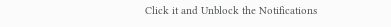Click it and Unblock the Notifications